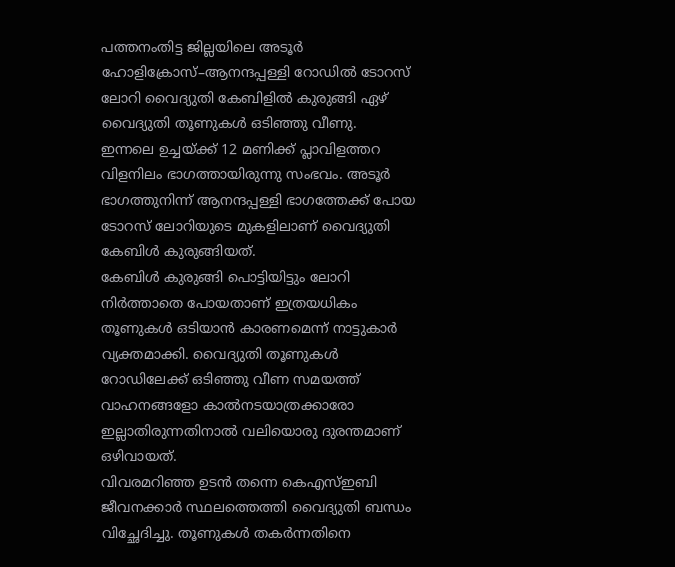പത്തനംതിട്ട ജില്ലയിലെ അടൂർ ഹോളിക്രോസ്–ആനന്ദപ്പള്ളി റോഡിൽ ടോറസ് ലോറി വൈദ്യുതി കേബിളിൽ കുരുങ്ങി ഏഴ് വൈദ്യുതി തൂണുകൾ ഒടിഞ്ഞു വീണു.
ഇന്നലെ ഉച്ചയ്ക്ക് 12 മണിക്ക് പ്ലാവിളത്തറ വിളനിലം ഭാഗത്തായിരുന്നു സംഭവം. അടൂർ ഭാഗത്തുനിന്ന് ആനന്ദപ്പള്ളി ഭാഗത്തേക്ക് പോയ ടോറസ് ലോറിയുടെ മുകളിലാണ് വൈദ്യുതി കേബിൾ കുരുങ്ങിയത്.
കേബിൾ കുരുങ്ങി പൊട്ടിയിട്ടും ലോറി നിർത്താതെ പോയതാണ് ഇത്രയധികം തൂണുകൾ ഒടിയാൻ കാരണമെന്ന് നാട്ടുകാർ വ്യക്തമാക്കി. വൈദ്യുതി തൂണുകൾ റോഡിലേക്ക് ഒടിഞ്ഞു വീണ സമയത്ത് വാഹനങ്ങളോ കാൽനടയാത്രക്കാരോ ഇല്ലാതിരുന്നതിനാൽ വലിയൊരു ദുരന്തമാണ് ഒഴിവായത്.
വിവരമറിഞ്ഞ ഉടൻ തന്നെ കെഎസ്ഇബി ജീവനക്കാർ സ്ഥലത്തെത്തി വൈദ്യുതി ബന്ധം വിച്ഛേദിച്ചു. തൂണുകൾ തകർന്നതിനെ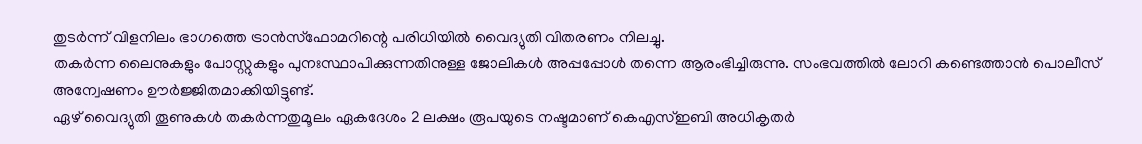തുടർന്ന് വിളനിലം ഭാഗത്തെ ട്രാൻസ്ഫോമറിന്റെ പരിധിയിൽ വൈദ്യുതി വിതരണം നിലച്ചു.
തകർന്ന ലൈനുകളും പോസ്റ്റുകളും പുനഃസ്ഥാപിക്കുന്നതിനുള്ള ജോലികൾ അപ്പപ്പോൾ തന്നെ ആരംഭിച്ചിരുന്നു. സംഭവത്തിൽ ലോറി കണ്ടെത്താൻ പൊലീസ് അന്വേഷണം ഊർജ്ജിതമാക്കിയിട്ടുണ്ട്.
ഏഴ് വൈദ്യുതി തൂണുകൾ തകർന്നതുമൂലം ഏകദേശം 2 ലക്ഷം രൂപയുടെ നഷ്ടമാണ് കെഎസ്ഇബി അധികൃതർ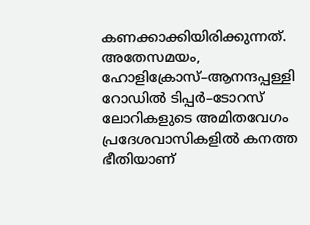കണക്കാക്കിയിരിക്കുന്നത്. അതേസമയം, ഹോളിക്രോസ്–ആനന്ദപ്പള്ളി റോഡിൽ ടിപ്പർ–ടോറസ് ലോറികളുടെ അമിതവേഗം പ്രദേശവാസികളിൽ കനത്ത ഭീതിയാണ്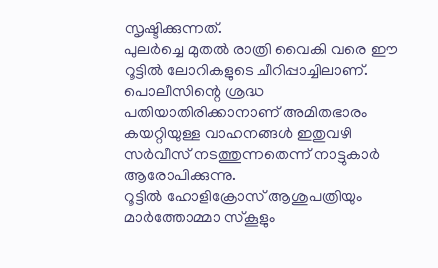സൃഷ്ടിക്കുന്നത്.
പുലർച്ചെ മുതൽ രാത്രി വൈകി വരെ ഈ റൂട്ടിൽ ലോറികളുടെ ചീറിപ്പാച്ചിലാണ്. പൊലീസിന്റെ ശ്രദ്ധ പതിയാതിരിക്കാനാണ് അമിതഭാരം കയറ്റിയുള്ള വാഹനങ്ങൾ ഇതുവഴി സർവീസ് നടത്തുന്നതെന്ന് നാട്ടുകാർ ആരോപിക്കുന്നു.
റൂട്ടിൽ ഹോളിക്രോസ് ആശുപത്രിയും മാർത്തോമ്മാ സ്കൂളും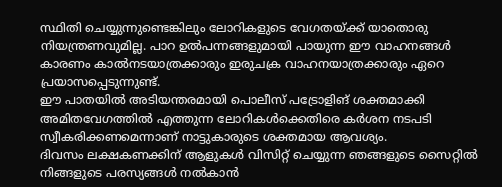സ്ഥിതി ചെയ്യുന്നുണ്ടെങ്കിലും ലോറികളുടെ വേഗതയ്ക്ക് യാതൊരു നിയന്ത്രണവുമില്ല. പാറ ഉൽപന്നങ്ങളുമായി പായുന്ന ഈ വാഹനങ്ങൾ കാരണം കാൽനടയാത്രക്കാരും ഇരുചക്ര വാഹനയാത്രക്കാരും ഏറെ പ്രയാസപ്പെടുന്നുണ്ട്.
ഈ പാതയിൽ അടിയന്തരമായി പൊലീസ് പട്രോളിങ് ശക്തമാക്കി അമിതവേഗത്തിൽ എത്തുന്ന ലോറികൾക്കെതിരെ കർശന നടപടി സ്വീകരിക്കണമെന്നാണ് നാട്ടുകാരുടെ ശക്തമായ ആവശ്യം.
ദിവസം ലക്ഷകണക്കിന് ആളുകൾ വിസിറ്റ് ചെയ്യുന്ന ഞങ്ങളുടെ സൈറ്റിൽ നിങ്ങളുടെ പരസ്യങ്ങൾ നൽകാൻ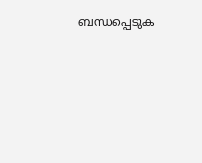ബന്ധപ്പെടുക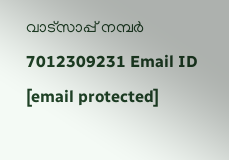വാട്സാപ്പ് നമ്പർ 7012309231 Email ID [email protected]